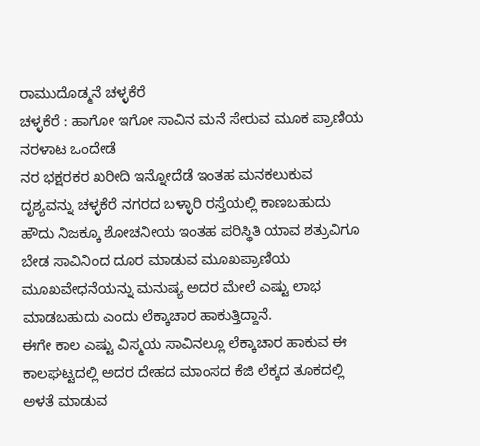ರಾಮುದೊಡ್ಮನೆ ಚಳ್ಳಕೆರೆ
ಚಳ್ಳಕೆರೆ : ಹಾಗೋ ಇಗೋ ಸಾವಿನ ಮನೆ ಸೇರುವ ಮೂಕ ಪ್ರಾಣಿಯ ನರಳಾಟ ಒಂದೇಡೆ
ನರ ಭಕ್ಷರಕರ ಖರೀದಿ ಇನ್ನೋದೆಡೆ ಇಂತಹ ಮನಕಲುಕುವ ದೃಶ್ಯವನ್ನು ಚಳ್ಳಕೆರೆ ನಗರದ ಬಳ್ಳಾರಿ ರಸ್ತೆಯಲ್ಲಿ ಕಾಣಬಹುದು
ಹೌದು ನಿಜಕ್ಕೂ ಶೋಚನೀಯ ಇಂತಹ ಪರಿಸ್ಥಿತಿ ಯಾವ ಶತ್ರುವಿಗೂ ಬೇಡ ಸಾವಿನಿಂದ ದೂರ ಮಾಡುವ ಮೂಖಪ್ರಾಣಿಯ ಮೂಖವೇಧನೆಯನ್ನು ಮನುಷ್ಯ ಅದರ ಮೇಲೆ ಎಷ್ಟು ಲಾಭ ಮಾಡಬಹುದು ಎಂದು ಲೆಕ್ಕಾಚಾರ ಹಾಕುತ್ತಿದ್ದಾನೆ.
ಈಗೇ ಕಾಲ ಎಷ್ಟು ವಿಸ್ಮಯ ಸಾವಿನಲ್ಲೂ ಲೆಕ್ಕಾಚಾರ ಹಾಕುವ ಈ ಕಾಲಘಟ್ಟದಲ್ಲಿ ಅದರ ದೇಹದ ಮಾಂಸದ ಕೆಜಿ ಲೆಕ್ಕದ ತೂಕದಲ್ಲಿ ಅಳತೆ ಮಾಡುವ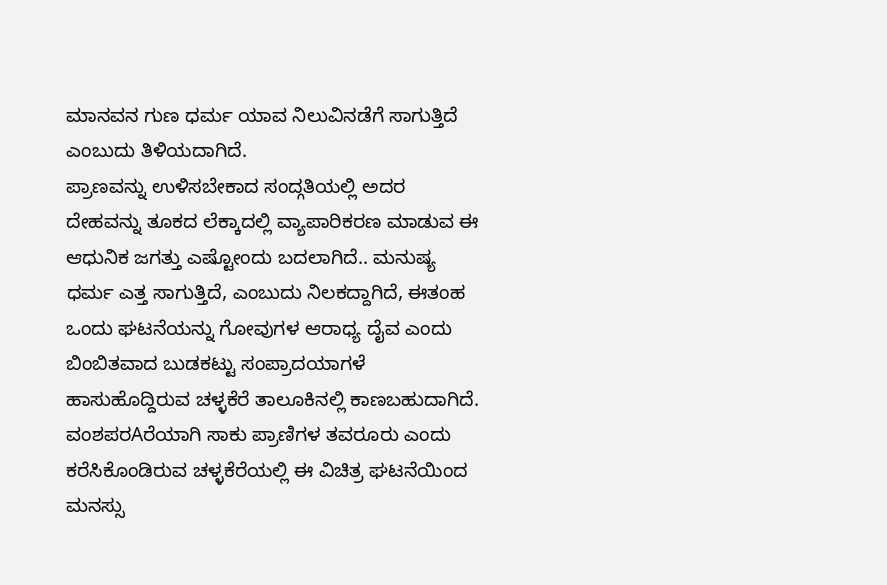ಮಾನವನ ಗುಣ ಧರ್ಮ ಯಾವ ನಿಲುವಿನಡೆಗೆ ಸಾಗುತ್ತಿದೆ ಎಂಬುದು ತಿಳಿಯದಾಗಿದೆ.
ಪ್ರಾಣವನ್ನು ಉಳಿಸಬೇಕಾದ ಸಂದ್ಗತಿಯಲ್ಲಿ ಅದರ ದೇಹವನ್ನು ತೂಕದ ಲೆಕ್ಕಾದಲ್ಲಿ ವ್ಯಾಪಾರಿಕರಣ ಮಾಡುವ ಈ ಆಧುನಿಕ ಜಗತ್ತು ಎಷ್ಟೋಂದು ಬದಲಾಗಿದೆ.. ಮನುಷ್ಯ ಧರ್ಮ ಎತ್ತ ಸಾಗುತ್ತಿದೆ, ಎಂಬುದು ನಿಲಕದ್ದಾಗಿದೆ, ಈತಂಹ ಒಂದು ಘಟನೆಯನ್ನು ಗೋವುಗಳ ಆರಾಧ್ಯ ದೈವ ಎಂದು ಬಿಂಬಿತವಾದ ಬುಡಕಟ್ಟು ಸಂಪ್ರಾದಯಾಗಳೆ ಹಾಸುಹೊದ್ದಿರುವ ಚಳ್ಳಕೆರೆ ತಾಲೂಕಿನಲ್ಲಿ ಕಾಣಬಹುದಾಗಿದೆ.
ವಂಶಪರAರೆಯಾಗಿ ಸಾಕು ಪ್ರಾಣಿಗಳ ತವರೂರು ಎಂದು ಕರೆಸಿಕೊಂಡಿರುವ ಚಳ್ಳಕೆರೆಯಲ್ಲಿ ಈ ವಿಚಿತ್ರ ಘಟನೆಯಿಂದ ಮನಸ್ಸು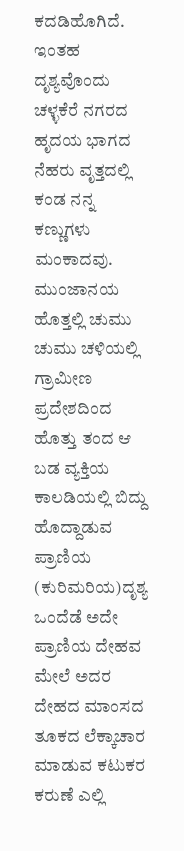ಕದಡಿಹೊಗಿದೆ. ಇಂತಹ ದೃಶ್ಯವೊಂದು ಚಳ್ಳಕೆರೆ ನಗರದ ಹೃದಯ ಭಾಗದ ನೆಹರು ವೃತ್ತದಲ್ಲಿ ಕಂಡ ನನ್ನ ಕಣ್ಣುಗಳು ಮಂಕಾದವು. ಮುಂಜಾನಯ ಹೊತ್ತಲ್ಲಿ ಚುಮು ಚುಮು ಚಳಿಯಲ್ಲಿ ಗ್ರಾಮೀಣ ಪ್ರದೇಶದಿಂದ ಹೊತ್ತು ತಂದ ಆ ಬಡ ವ್ಯಕ್ತಿಯ ಕಾಲಡಿಯಲ್ಲಿ ಬಿದ್ದು ಹೊದ್ದಾಡುವ ಪ್ರಾಣಿಯ (ಕುರಿಮರಿಯ)ದೃಶ್ಯ ಒಂದೆಡೆ ಅದೇ ಪ್ರಾಣಿಯ ದೇಹವ ಮೇಲೆ ಅದರ ದೇಹದ ಮಾಂಸದ ತೂಕದ ಲೆಕ್ಕಾಚಾರ ಮಾಡುವ ಕಟುಕರ ಕರುಣೆ ಎಲ್ಲಿ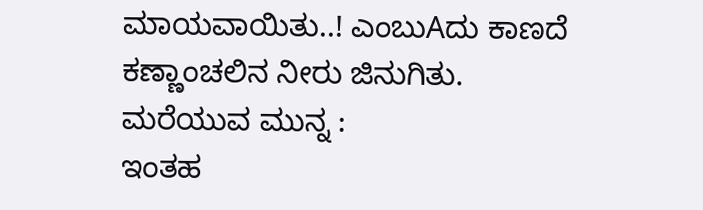ಮಾಯವಾಯಿತು..! ಎಂಬುAದು ಕಾಣದೆ ಕಣ್ಣಾಂಚಲಿನ ನೀರು ಜಿನುಗಿತು.
ಮರೆಯುವ ಮುನ್ನ :
ಇಂತಹ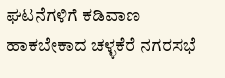ಘಟನೆಗಳಿಗೆ ಕಡಿವಾಣ ಹಾಕಬೇಕಾದ ಚಳ್ಳಕೆರೆ ನಗರಸಭೆ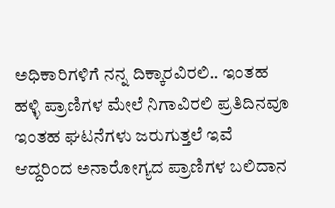ಅಧಿಕಾರಿಗಳಿಗೆ ನನ್ನ ದಿಕ್ಕಾರವಿರಲಿ.. ಇಂತಹ ಹಳ್ಳಿ ಪ್ರಾಣಿಗಳ ಮೇಲೆ ನಿಗಾವಿರಲಿ ಪ್ರತಿದಿನವೂ ಇಂತಹ ಘಟನೆಗಳು ಜರುಗುತ್ತಲೆ ಇವೆ ಆದ್ದರಿಂದ ಅನಾರೋಗ್ಯದ ಪ್ರಾಣಿಗಳ ಬಲಿದಾನ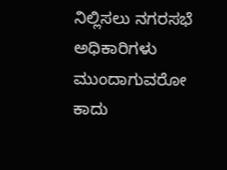ನಿಲ್ಲಿಸಲು ನಗರಸಭೆ ಅಧಿಕಾರಿಗಳು ಮುಂದಾಗುವರೋ ಕಾದು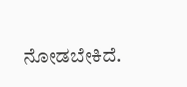ನೋಡಬೇಕಿದೆ.